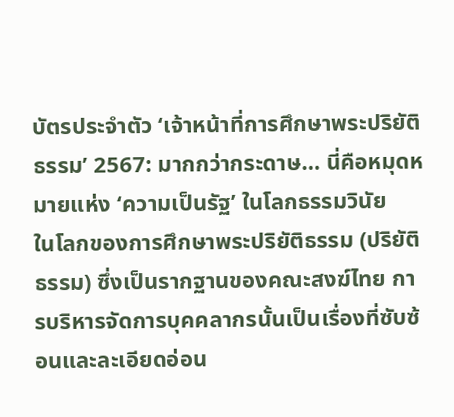บัตรประจำตัว ‘เจ้าหน้าที่การศึกษาพระปริยัติธรรม’ 2567: มากกว่ากระดาษ… นี่คือหมุดหมายแห่ง ‘ความเป็นรัฐ’ ในโลกธรรมวินัย
ในโลกของการศึกษาพระปริยัติธรรม (ปริยัติธรรม) ซึ่งเป็นรากฐานของคณะสงฆ์ไทย การบริหารจัดการบุคคลากรนั้นเป็นเรื่องที่ซับซ้อนและละเอียดอ่อน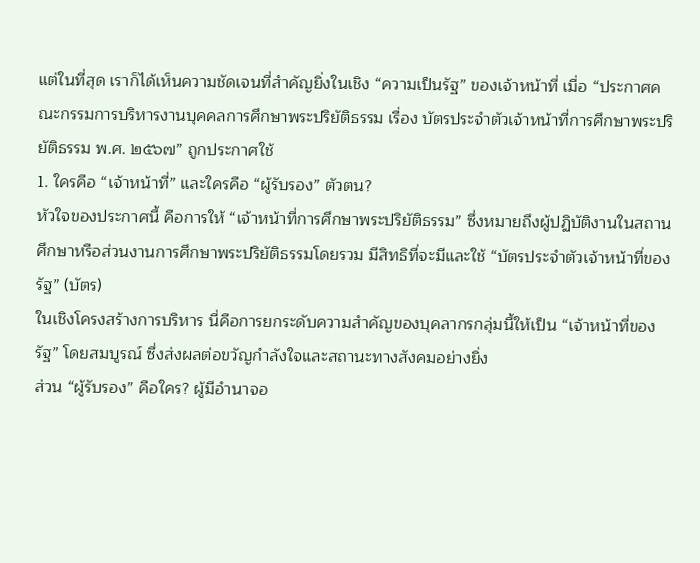แต่ในที่สุด เราก็ได้เห็นความชัดเจนที่สำคัญยิ่งในเชิง “ความเป็นรัฐ” ของเจ้าหน้าที่ เมื่อ “ประกาศคณะกรรมการบริหารงานบุคคลการศึกษาพระปริยัติธรรม เรื่อง บัตรประจำตัวเจ้าหน้าที่การศึกษาพระปริยัติธรรม พ.ศ. ๒๕๖๗” ถูกประกาศใช้
1. ใครคือ “เจ้าหน้าที่” และใครคือ “ผู้รับรอง” ตัวตน?
หัวใจของประกาศนี้ คือการให้ “เจ้าหน้าที่การศึกษาพระปริยัติธรรม” ซึ่งหมายถึงผู้ปฏิบัติงานในสถานศึกษาหรือส่วนงานการศึกษาพระปริยัติธรรมโดยรวม มีสิทธิที่จะมีและใช้ “บัตรประจำตัวเจ้าหน้าที่ของรัฐ” (บัตร)
ในเชิงโครงสร้างการบริหาร นี่คือการยกระดับความสำคัญของบุคลากรกลุ่มนี้ให้เป็น “เจ้าหน้าที่ของรัฐ” โดยสมบูรณ์ ซึ่งส่งผลต่อขวัญกำลังใจและสถานะทางสังคมอย่างยิ่ง
ส่วน “ผู้รับรอง” คือใคร? ผู้มีอำนาจอ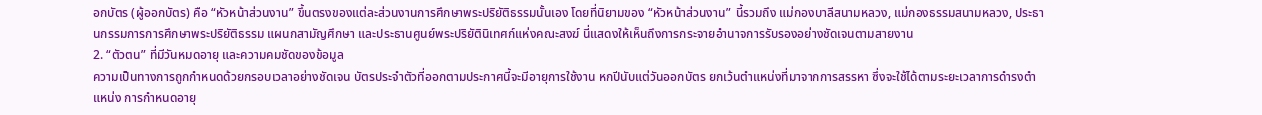อกบัตร (ผู้ออกบัตร) คือ “หัวหน้าส่วนงาน” ขึ้นตรงของแต่ละส่วนงานการศึกษาพระปริยัติธรรมนั้นเอง โดยที่นิยามของ “หัวหน้าส่วนงาน” นี้รวมถึง แม่กองบาลีสนามหลวง, แม่กองธรรมสนามหลวง, ประธานกรรมการการศึกษาพระปริยัติธรรม แผนกสามัญศึกษา และประธานศูนย์พระปริยัตินิเทศก์แห่งคณะสงฆ์ นี่แสดงให้เห็นถึงการกระจายอำนาจการรับรองอย่างชัดเจนตามสายงาน
2. “ตัวตน” ที่มีวันหมดอายุ และความคมชัดของข้อมูล
ความเป็นทางการถูกกำหนดด้วยกรอบเวลาอย่างชัดเจน บัตรประจำตัวที่ออกตามประกาศนี้จะมีอายุการใช้งาน หกปีนับแต่วันออกบัตร ยกเว้นตำแหน่งที่มาจากการสรรหา ซึ่งจะใช้ได้ตามระยะเวลาการดำรงตำแหน่ง การกำหนดอายุ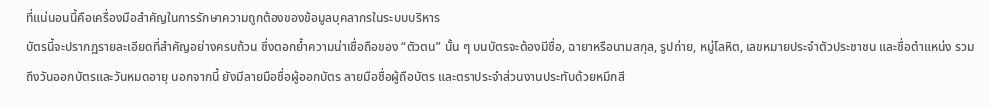ที่แน่นอนนี้คือเครื่องมือสำคัญในการรักษาความถูกต้องของข้อมูลบุคลากรในระบบบริหาร
บัตรนี้จะปรากฏรายละเอียดที่สำคัญอย่างครบถ้วน ซึ่งตอกย้ำความน่าเชื่อถือของ “ตัวตน” นั้น ๆ บนบัตรจะต้องมีชื่อ, ฉายาหรือนามสกุล, รูปถ่าย, หมู่โลหิต, เลขหมายประจำตัวประชาชน และชื่อตำแหน่ง รวมถึงวันออกบัตรและวันหมดอายุ นอกจากนี้ ยังมีลายมือชื่อผู้ออกบัตร ลายมือชื่อผู้ถือบัตร และตราประจำส่วนงานประทับด้วยหมึกสี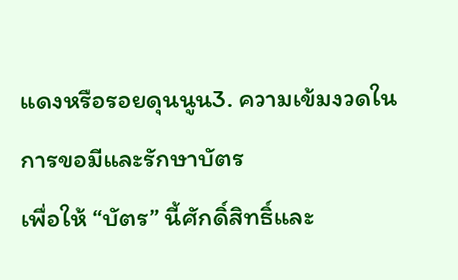แดงหรือรอยดุนนูน3. ความเข้มงวดในการขอมีและรักษาบัตร
เพื่อให้ “บัตร” นี้ศักดิ์สิทธิ์และ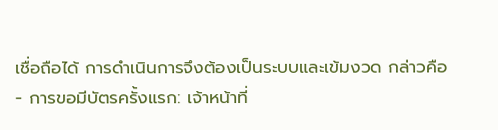เชื่อถือได้ การดำเนินการจึงต้องเป็นระบบและเข้มงวด กล่าวคือ
- การขอมีบัตรครั้งแรก: เจ้าหน้าที่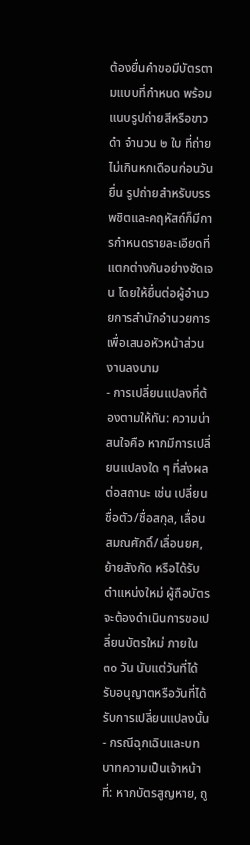ต้องยื่นคำขอมีบัตรตามแบบที่กำหนด พร้อมแนบรูปถ่ายสีหรือขาวดำ จำนวน ๒ ใบ ที่ถ่ายไม่เกินหกเดือนก่อนวันยื่น รูปถ่ายสำหรับบรรพชิตและคฤหัสถ์ก็มีการกำหนดรายละเอียดที่แตกต่างกันอย่างชัดเจน โดยให้ยื่นต่อผู้อำนวยการสำนักอำนวยการเพื่อเสนอหัวหน้าส่วนงานลงนาม
- การเปลี่ยนแปลงที่ต้องตามให้ทัน: ความน่าสนใจคือ หากมีการเปลี่ยนแปลงใด ๆ ที่ส่งผลต่อสถานะ เช่น เปลี่ยนชื่อตัว/ชื่อสกุล, เลื่อนสมณศักดิ์/เลื่อนยศ, ย้ายสังกัด หรือได้รับตำแหน่งใหม่ ผู้ถือบัตรจะต้องดำเนินการขอเปลี่ยนบัตรใหม่ ภายใน ๓๐ วัน นับแต่วันที่ได้รับอนุญาตหรือวันที่ได้รับการเปลี่ยนแปลงนั้น
- กรณีฉุกเฉินและบทบาทความเป็นเจ้าหน้าที่: หากบัตรสูญหาย, ถู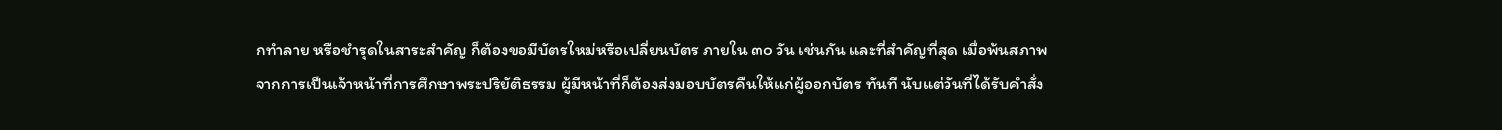กทำลาย หรือชำรุดในสาระสำคัญ ก็ต้องขอมีบัตรใหม่หรือเปลี่ยนบัตร ภายใน ๓๐ วัน เช่นกัน และที่สำคัญที่สุด เมื่อพ้นสภาพจากการเป็นเจ้าหน้าที่การศึกษาพระปริยัติธรรม ผู้มีหน้าที่ก็ต้องส่งมอบบัตรคืนให้แก่ผู้ออกบัตร ทันที นับแต่วันที่ได้รับคำสั่ง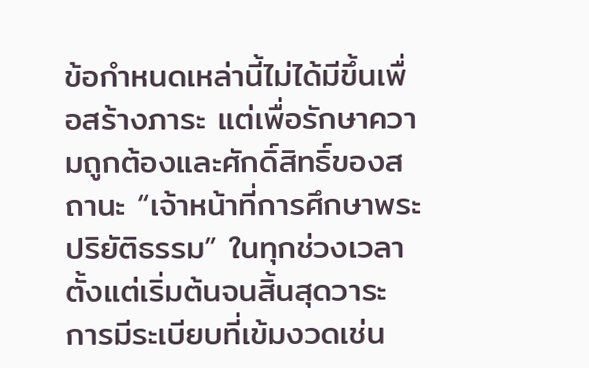ข้อกำหนดเหล่านี้ไม่ได้มีขึ้นเพื่อสร้างภาระ แต่เพื่อรักษาความถูกต้องและศักดิ์สิทธิ์ของสถานะ “เจ้าหน้าที่การศึกษาพระปริยัติธรรม” ในทุกช่วงเวลา ตั้งแต่เริ่มต้นจนสิ้นสุดวาระ การมีระเบียบที่เข้มงวดเช่น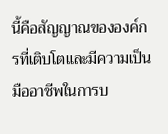นี้คือสัญญาณขององค์กรที่เติบโตและมีความเป็นมืออาชีพในการบ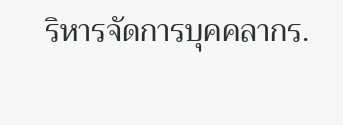ริหารจัดการบุคคลากร.